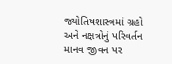જ્યોતિષશાસ્ત્રમાં ગ્રહો અને નક્ષત્રોનું પરિવર્તન માનવ જીવન પર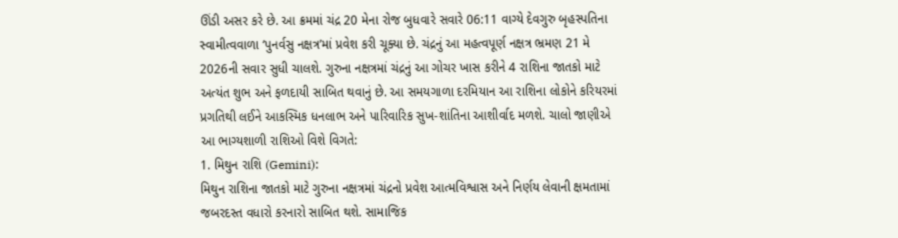ઊંડી અસર કરે છે. આ ક્રમમાં ચંદ્ર 20 મેના રોજ બુધવારે સવારે 06:11 વાગ્યે દેવગુરુ બૃહસ્પતિના સ્વામીત્વવાળા ‘પુનર્વસુ નક્ષત્ર’માં પ્રવેશ કરી ચૂક્યા છે. ચંદ્રનું આ મહત્વપૂર્ણ નક્ષત્ર ભ્રમણ 21 મે 2026ની સવાર સુધી ચાલશે. ગુરુના નક્ષત્રમાં ચંદ્રનું આ ગોચર ખાસ કરીને 4 રાશિના જાતકો માટે અત્યંત શુભ અને ફળદાયી સાબિત થવાનું છે. આ સમયગાળા દરમિયાન આ રાશિના લોકોને કરિયરમાં પ્રગતિથી લઈને આકસ્મિક ધનલાભ અને પારિવારિક સુખ-શાંતિના આશીર્વાદ મળશે. ચાલો જાણીએ આ ભાગ્યશાળી રાશિઓ વિશે વિગતે:
1. મિથુન રાશિ (Gemini):
મિથુન રાશિના જાતકો માટે ગુરુના નક્ષત્રમાં ચંદ્રનો પ્રવેશ આત્મવિશ્વાસ અને નિર્ણય લેવાની ક્ષમતામાં જબરદસ્ત વધારો કરનારો સાબિત થશે. સામાજિક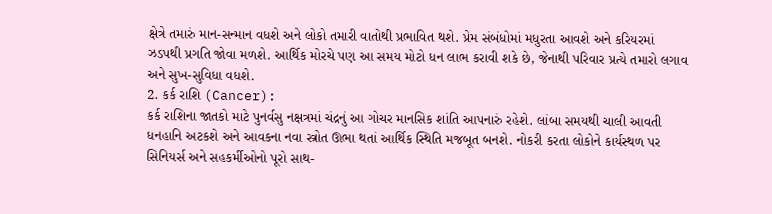ક્ષેત્રે તમારું માન-સન્માન વધશે અને લોકો તમારી વાતોથી પ્રભાવિત થશે. પ્રેમ સંબંધોમાં મધુરતા આવશે અને કરિયરમાં ઝડપથી પ્રગતિ જોવા મળશે. આર્થિક મોરચે પણ આ સમય મોટો ધન લાભ કરાવી શકે છે, જેનાથી પરિવાર પ્રત્યે તમારો લગાવ અને સુખ-સુવિધા વધશે.
2. કર્ક રાશિ (Cancer):
કર્ક રાશિના જાતકો માટે પુનર્વસુ નક્ષત્રમાં ચંદ્રનું આ ગોચર માનસિક શાંતિ આપનારું રહેશે. લાંબા સમયથી ચાલી આવતી ધનહાનિ અટકશે અને આવકના નવા સ્ત્રોત ઊભા થતાં આર્થિક સ્થિતિ મજબૂત બનશે. નોકરી કરતા લોકોને કાર્યસ્થળ પર સિનિયર્સ અને સહકર્મીઓનો પૂરો સાથ-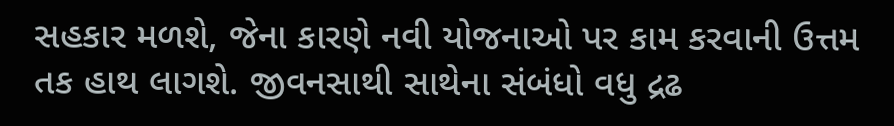સહકાર મળશે, જેના કારણે નવી યોજનાઓ પર કામ કરવાની ઉત્તમ તક હાથ લાગશે. જીવનસાથી સાથેના સંબંધો વધુ દ્રઢ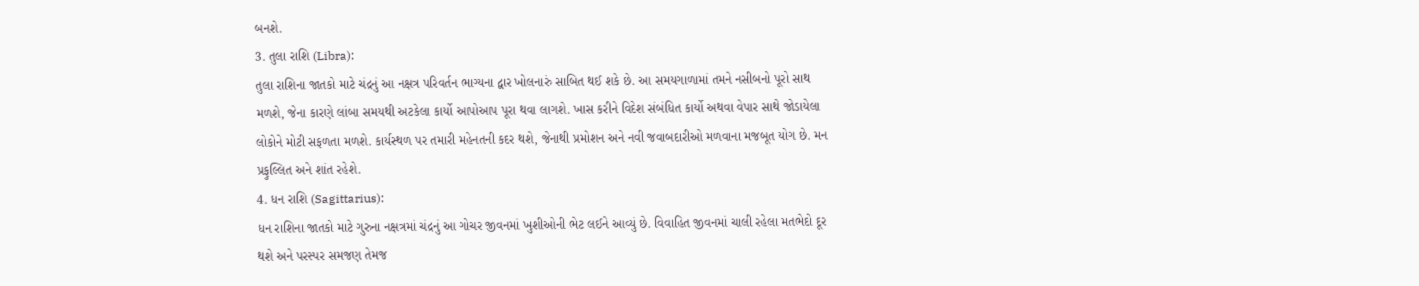બનશે.
3. તુલા રાશિ (Libra):
તુલા રાશિના જાતકો માટે ચંદ્રનું આ નક્ષત્ર પરિવર્તન ભાગ્યના દ્વાર ખોલનારું સાબિત થઈ શકે છે. આ સમયગાળામાં તમને નસીબનો પૂરો સાથ મળશે, જેના કારણે લાંબા સમયથી અટકેલા કાર્યો આપોઆપ પૂરા થવા લાગશે. ખાસ કરીને વિદેશ સંબંધિત કાર્યો અથવા વેપાર સાથે જોડાયેલા લોકોને મોટી સફળતા મળશે. કાર્યસ્થળ પર તમારી મહેનતની કદર થશે, જેનાથી પ્રમોશન અને નવી જવાબદારીઓ મળવાના મજબૂત યોગ છે. મન પ્રફુલ્લિત અને શાંત રહેશે.
4. ધન રાશિ (Sagittarius):
ધન રાશિના જાતકો માટે ગુરુના નક્ષત્રમાં ચંદ્રનું આ ગોચર જીવનમાં ખુશીઓની ભેટ લઈને આવ્યું છે. વિવાહિત જીવનમાં ચાલી રહેલા મતભેદો દૂર થશે અને પરસ્પર સમજણ તેમજ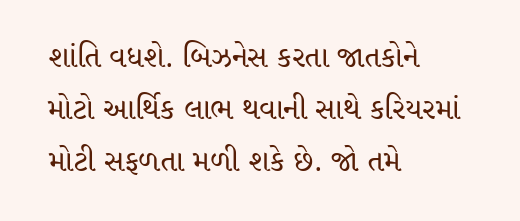શાંતિ વધશે. બિઝનેસ કરતા જાતકોને મોટો આર્થિક લાભ થવાની સાથે કરિયરમાં મોટી સફળતા મળી શકે છે. જો તમે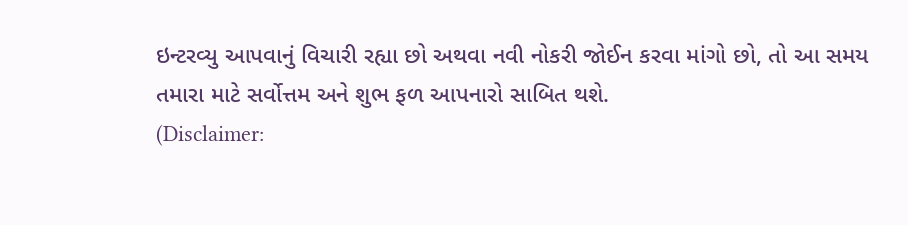ઇન્ટરવ્યુ આપવાનું વિચારી રહ્યા છો અથવા નવી નોકરી જોઈન કરવા માંગો છો, તો આ સમય તમારા માટે સર્વોત્તમ અને શુભ ફળ આપનારો સાબિત થશે.
(Disclaimer: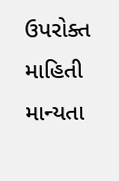ઉપરોક્ત માહિતી માન્યતા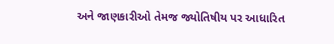અને જાણકારીઓ તેમજ જ્યોતિષીય પર આધારિત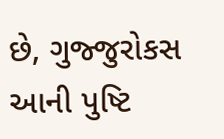છે, ગુજ્જુરોકસ આની પુષ્ટિ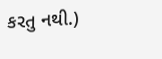કરતુ નથી.)